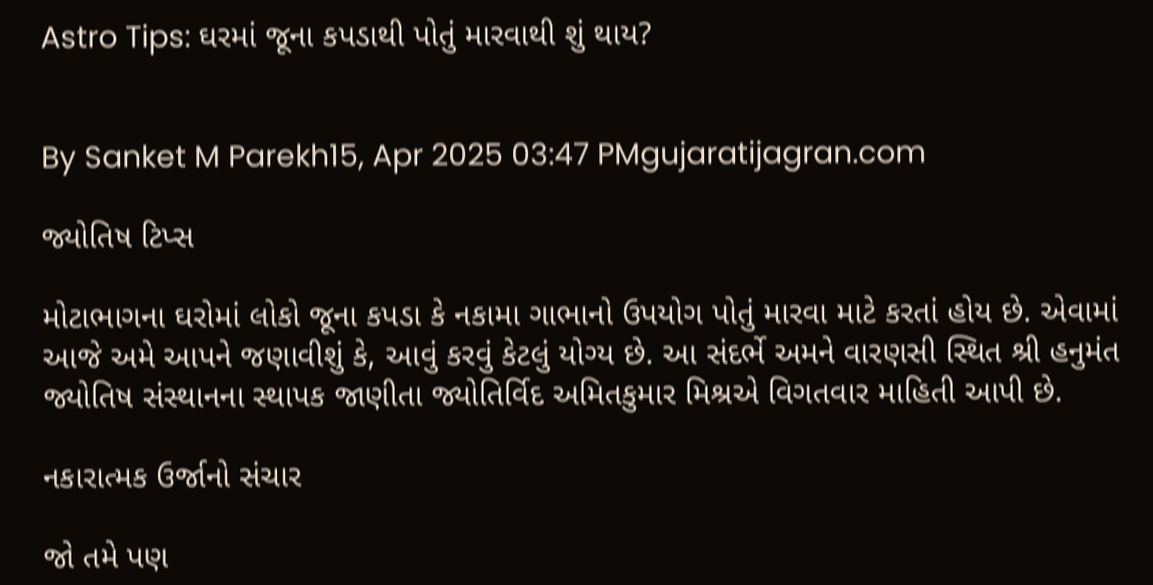Astro Tips: ઘરમાં જૂના કપડાથી પોતું મારવાથી શું થાય?


By Sanket M Parekh15, Apr 2025 03:47 PMgujaratijagran.com

જ્યોતિષ ટિપ્સ

મોટાભાગના ઘરોમાં લોકો જૂના કપડા કે નકામા ગાભાનો ઉપયોગ પોતું મારવા માટે કરતાં હોય છે. એવામાં આજે અમે આપને જણાવીશું કે, આવું કરવું કેટલું યોગ્ય છે. આ સંદર્ભે અમને વારણસી સ્થિત શ્રી હનુમંત જ્યોતિષ સંસ્થાનના સ્થાપક જાણીતા જ્યોતિર્વિદ અમિતકુમાર મિશ્રએ વિગતવાર માહિતી આપી છે.

નકારાત્મક ઉર્જાનો સંચાર

જો તમે પણ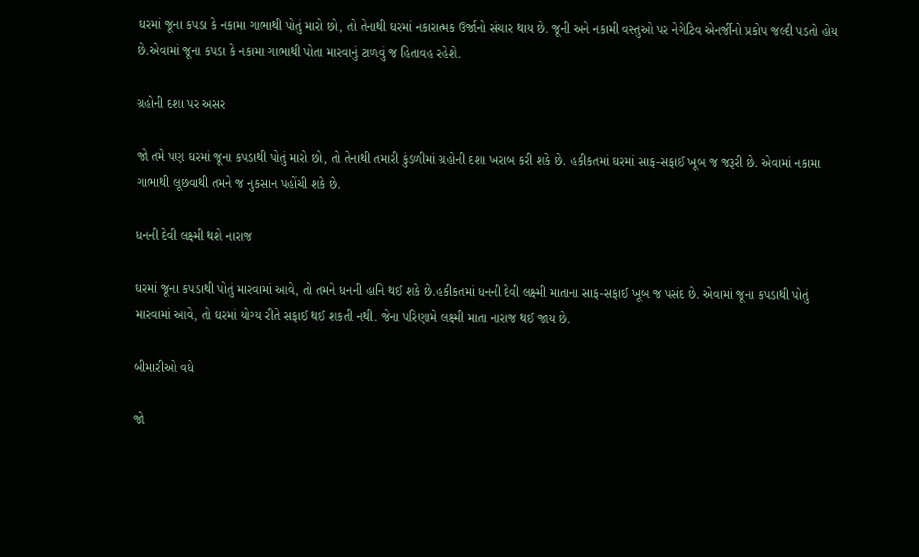ઘરમાં જૂના કપડા કે નકામા ગાભાથી પોતું મારો છો, તો તેનાથી ઘરમાં નકારાત્મક ઉર્જાનો સંચાર થાય છે. જૂની અને નકામી વસ્તુઓ પર નેગેટિવ એનર્જીનો પ્રકોપ જલ્દી પડતો હોય છે.એવામાં જૂના કપડા કે નકામા ગાભાથી પોતા મારવાનું ટાળવું જ હિતાવહ રહેશે.

ગ્રહોની દશા પર અસર

જો તમે પણ ઘરમાં જૂના કપડાથી પોતું મારો છો, તો તેનાથી તમારી કુંડળીમાં ગ્રહોની દશા ખરાબ કરી શકે છે. હકીકતમાં ઘરમાં સાફ-સફાઈ ખૂબ જ જરૂરી છે. એવામાં નકામા ગાભાથી લૂછવાથી તમને જ નુકસાન પહોંચી શકે છે.

ધનની દેવી લક્ષ્મી થશે નારાજ

ઘરમાં જૂના કપડાથી પોતું મારવામાં આવે, તો તમને ધનની હાનિ થઈ શકે છે.હકીકતમાં ધનની દેવી લક્ષ્મી માતાના સાફ-સફાઈ ખૂબ જ પસંદ છે. એવામાં જૂના કપડાથી પોતું મારવામાં આવે, તો ઘરમાં યોગ્ય રીતે સફાઈ થઈ શકતી નથી. જેના પરિણામે લક્ષ્મી માતા નારાજ થઈ જાય છે.

બીમારીઓ વધે

જો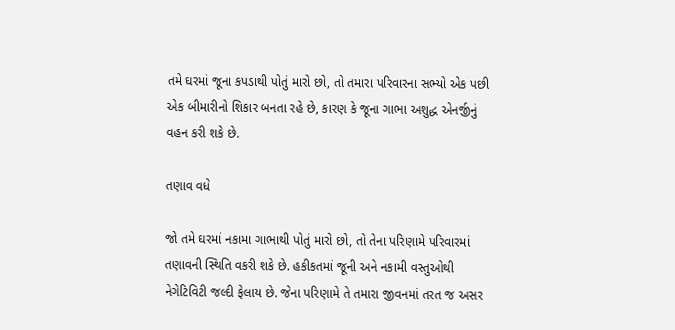તમે ઘરમાં જૂના કપડાથી પોતું મારો છો, તો તમારા પરિવારના સભ્યો એક પછી એક બીમારીનો શિકાર બનતા રહે છે, કારણ કે જૂના ગાભા અશુદ્ધ એનર્જીનું વહન કરી શકે છે.

તણાવ વધે

જો તમે ઘરમાં નકામા ગાભાથી પોતું મારો છો, તો તેના પરિણામે પરિવારમાં તણાવની સ્થિતિ વકરી શકે છે. હકીકતમાં જૂની અને નકામી વસ્તુઓથી નેગેટિવિટી જલ્દી ફેલાય છે. જેના પરિણામે તે તમારા જીવનમાં તરત જ અસર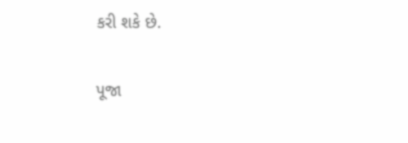કરી શકે છે.

પૂજા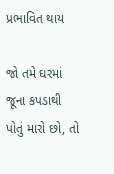પ્રભાવિત થાય

જો તમે ઘરમાં જૂના કપડાથી પોતું મારો છો, તો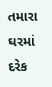તમારા ઘરમાં દરેક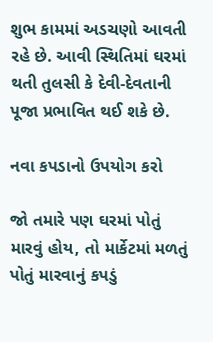શુભ કામમાં અડચણો આવતી રહે છે. આવી સ્થિતિમાં ઘરમાં થતી તુલસી કે દેવી-દેવતાની પૂજા પ્રભાવિત થઈ શકે છે.

નવા કપડાનો ઉપયોગ કરો

જો તમારે પણ ઘરમાં પોતું મારવું હોય, તો માર્કેટમાં મળતું પોતું મારવાનું કપડું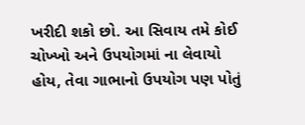ખરીદી શકો છો. આ સિવાય તમે કોઈ ચોખ્ખો અને ઉપયોગમાં ના લેવાયો હોય, તેવા ગાભાનો ઉપયોગ પણ પોતું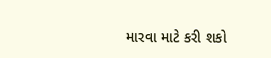મારવા માટે કરી શકો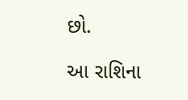છો.

આ રાશિના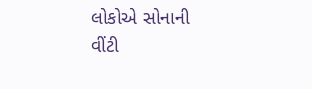લોકોએ સોનાની વીંટી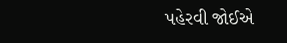પહેરવી જોઈએ